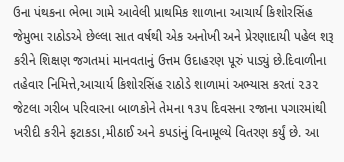ઉના પંથકના ભેભા ગામે આવેલી પ્રાથમિક શાળાના આચાર્ય કિશોરસિંહ જેમુભા રાઠોડએ છેલ્લા સાત વર્ષથી એક અનોખી અને પ્રેરણાદાયી પહેલ શરૂ કરીને શિક્ષણ જગતમાં માનવતાનું ઉત્તમ ઉદાહરણ પૂરું પાડ્યું છે.દિવાળીના તહેવાર નિમિત્તે,આચાર્ય કિશોરસિંહ રાઠોડે શાળામાં અભ્યાસ કરતાં ૨૩૨ જેટલા ગરીબ પરિવારના બાળકોને તેમના ૧૩૫ દિવસના રજાના પગારમાંથી ખરીદી કરીને ફટાકડા,મીઠાઈ અને કપડાંનું વિનામૂલ્યે વિતરણ કર્યું છે. આ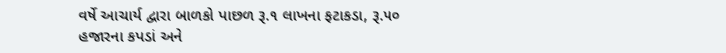વર્ષે આચાર્ય દ્વારા બાળકો પાછળ રૂ.૧ લાખના ફટાકડા, રૂ.૫૦ હજારના કપડાં અને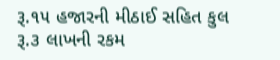રૂ.૧૫ હજારની મીઠાઈ સહિત કુલ રૂ.૩ લાખની રકમ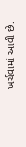ખર્ચવામાં આવી છે.